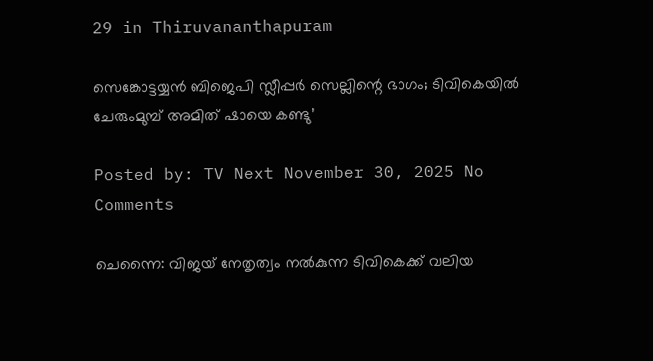29 in Thiruvananthapuram

സെങ്കോട്ടയ്യന്‍ ബിജെപി സ്ലീപ്പര്‍ സെല്ലിന്റെ ഭാഗം; ടിവികെയില്‍ ചേരുംമുമ്പ് അമിത് ഷായെ കണ്ടു’

Posted by: TV Next November 30, 2025 No Comments

ചെന്നൈ: വിജയ് നേതൃത്വം നല്‍കുന്ന ടിവികെക്ക് വലിയ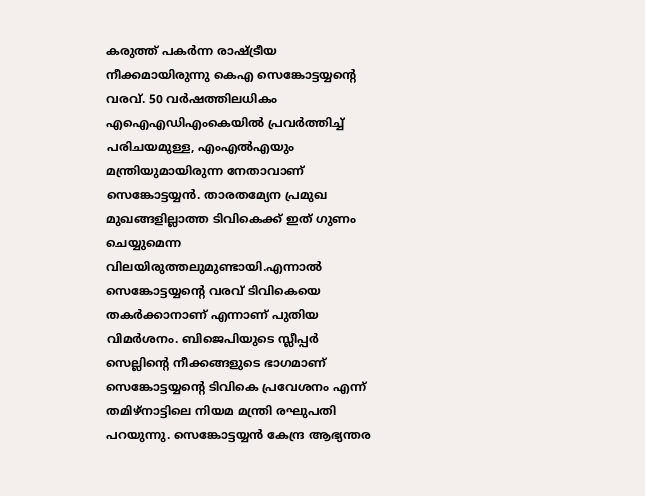കരുത്ത് പകര്‍ന്ന രാഷ്ട്രീയ നീക്കമായിരുന്നു കെഎ സെങ്കോട്ടയ്യന്റെ വരവ്. 50 വര്‍ഷത്തിലധികം എഐഎഡിഎംകെയില്‍ പ്രവര്‍ത്തിച്ച് പരിചയമുള്ള, എംഎല്‍എയും മന്ത്രിയുമായിരുന്ന നേതാവാണ് സെങ്കോട്ടയ്യന്‍. താരതമ്യേന പ്രമുഖ മുഖങ്ങളില്ലാത്ത ടിവികെക്ക് ഇത് ഗുണം ചെയ്യുമെന്ന വിലയിരുത്തലുമുണ്ടായി.എന്നാല്‍ സെങ്കോട്ടയ്യന്റെ വരവ് ടിവികെയെ തകര്‍ക്കാനാണ് എന്നാണ് പുതിയ വിമര്‍ശനം. ബിജെപിയുടെ സ്ലീപ്പര്‍ സെല്ലിന്റെ നീക്കങ്ങളുടെ ഭാഗമാണ് സെങ്കോട്ടയ്യന്റെ ടിവികെ പ്രവേശനം എന്ന് തമിഴ്‌നാട്ടിലെ നിയമ മന്ത്രി രഘുപതി പറയുന്നു. സെങ്കോട്ടയ്യന്‍ കേന്ദ്ര ആഭ്യന്തര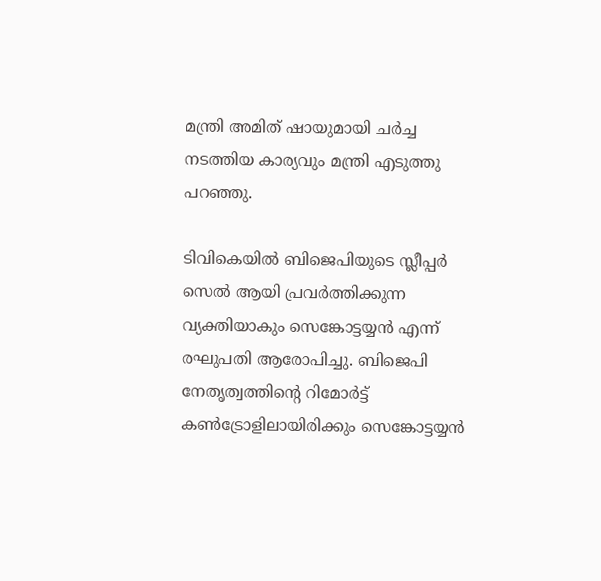മന്ത്രി അമിത് ഷായുമായി ചര്‍ച്ച നടത്തിയ കാര്യവും മന്ത്രി എടുത്തു പറഞ്ഞു.

ടിവികെയില്‍ ബിജെപിയുടെ സ്ലീപ്പര്‍ സെല്‍ ആയി പ്രവര്‍ത്തിക്കുന്ന വ്യക്തിയാകും സെങ്കോട്ടയ്യന്‍ എന്ന് രഘുപതി ആരോപിച്ചു. ബിജെപി നേതൃത്വത്തിന്റെ റിമോര്‍ട്ട് കണ്‍ട്രോളിലായിരിക്കും സെങ്കോട്ടയ്യന്‍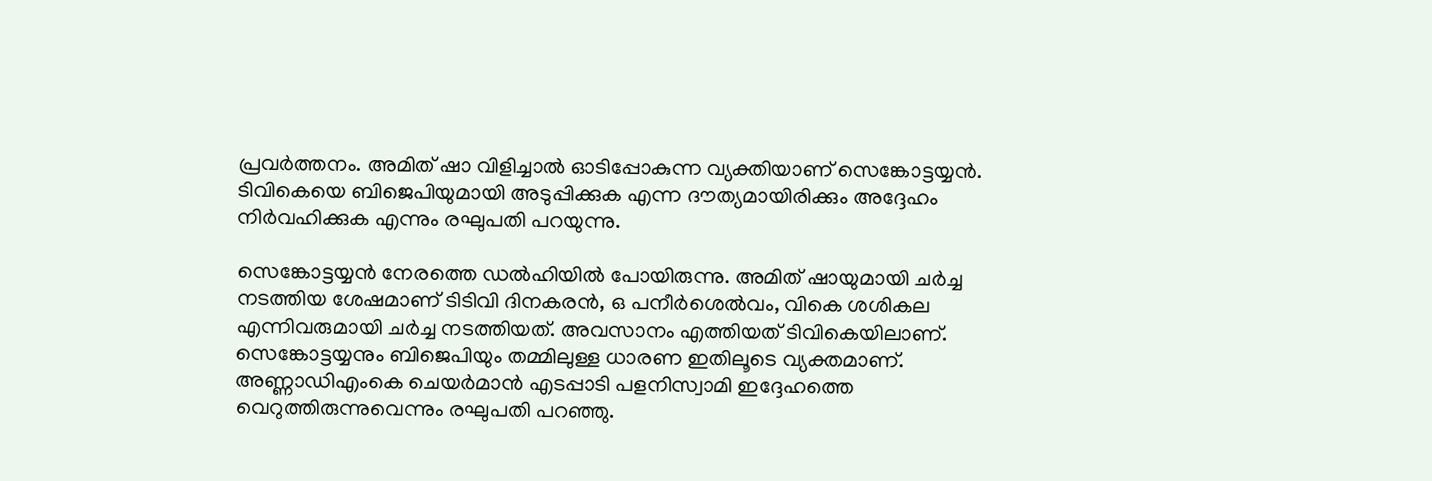പ്രവര്‍ത്തനം. അമിത് ഷാ വിളിച്ചാല്‍ ഓടിപ്പോകുന്ന വ്യക്തിയാണ് സെങ്കോട്ടയ്യന്‍. ടിവികെയെ ബിജെപിയുമായി അടുപ്പിക്കുക എന്ന ദൗത്യമായിരിക്കും അദ്ദേഹം നിര്‍വഹിക്കുക എന്നും രഘുപതി പറയുന്നു.

സെങ്കോട്ടയ്യന്‍ നേരത്തെ ഡല്‍ഹിയില്‍ പോയിരുന്നു. അമിത് ഷായുമായി ചര്‍ച്ച നടത്തിയ ശേഷമാണ് ടിടിവി ദിനകരന്‍, ഒ പനീര്‍ശെല്‍വം, വികെ ശശികല എന്നിവരുമായി ചര്‍ച്ച നടത്തിയത്. അവസാനം എത്തിയത് ടിവികെയിലാണ്. സെങ്കോട്ടയ്യനും ബിജെപിയും തമ്മിലുള്ള ധാരണ ഇതിലൂടെ വ്യക്തമാണ്. അണ്ണാഡിഎംകെ ചെയര്‍മാന്‍ എടപ്പാടി പളനിസ്വാമി ഇദ്ദേഹത്തെ വെറുത്തിരുന്നുവെന്നും രഘുപതി പറഞ്ഞു.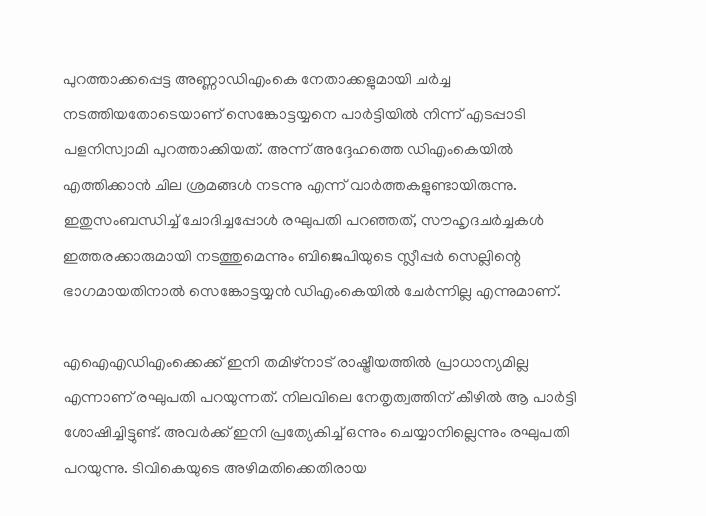പുറത്താക്കപ്പെട്ട അണ്ണാഡിഎംകെ നേതാക്കളുമായി ചര്‍ച്ച നടത്തിയതോടെയാണ് സെങ്കോട്ടയ്യനെ പാര്‍ട്ടിയില്‍ നിന്ന് എടപ്പാടി പളനിസ്വാമി പുറത്താക്കിയത്. അന്ന് അദ്ദേഹത്തെ ഡിഎംകെയില്‍ എത്തിക്കാന്‍ ചില ശ്രമങ്ങള്‍ നടന്നു എന്ന് വാര്‍ത്തകളുണ്ടായിരുന്നു. ഇതുസംബന്ധിച്ച് ചോദിച്ചപ്പോള്‍ രഘുപതി പറഞ്ഞത്, സൗഹൃദചര്‍ച്ചകള്‍ ഇത്തരക്കാരുമായി നടത്തുമെന്നും ബിജെപിയുടെ സ്ലീപ്പര്‍ സെല്ലിന്റെ ഭാഗമായതിനാല്‍ സെങ്കോട്ടയ്യന്‍ ഡിഎംകെയില്‍ ചേര്‍ന്നില്ല എന്നുമാണ്.

എഐഎഡിഎംക്കെക്ക് ഇനി തമിഴ്‌നാട് രാഷ്ട്രീയത്തില്‍ പ്രാധാന്യമില്ല എന്നാണ് രഘുപതി പറയുന്നത്. നിലവിലെ നേതൃത്വത്തിന് കീഴില്‍ ആ പാര്‍ട്ടി ശോഷിച്ചിട്ടുണ്ട്. അവര്‍ക്ക് ഇനി പ്രത്യേകിച്ച് ഒന്നും ചെയ്യാനില്ലെന്നും രഘുപതി പറയുന്നു. ടിവികെയുടെ അഴിമതിക്കെതിരായ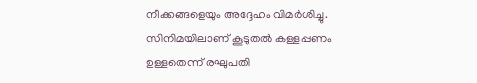നീക്കങ്ങളെയും അദ്ദേഹം വിമര്‍ശിച്ചു. സിനിമയിലാണ് കൂടുതല്‍ കള്ളപ്പണം ഉള്ളതെന്ന് രഘുപതി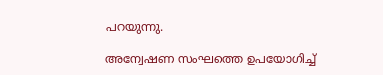പറയുന്നു.

അന്വേഷണ സംഘത്തെ ഉപയോഗിച്ച്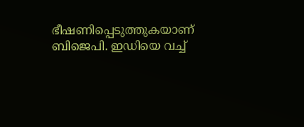ഭീഷണിപ്പെടുത്തുകയാണ് ബിജെപി. ഇഡിയെ വച്ച്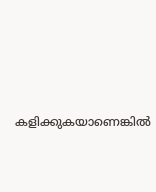കളിക്കുകയാണെങ്കില്‍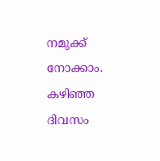നമുക്ക് നോക്കാം. കഴിഞ്ഞ ദിവസം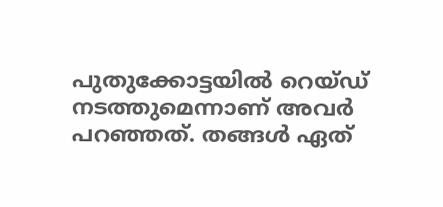പുതുക്കോട്ടയില്‍ റെയ്ഡ് നടത്തുമെന്നാണ് അവര്‍ പറഞ്ഞത്. തങ്ങള്‍ ഏത്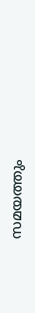സമയത്തും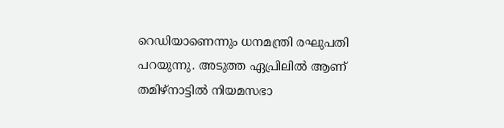റെഡിയാണെന്നും ധനമന്ത്രി രഘുപതി പറയുന്നു. അടുത്ത ഏപ്രിലില്‍ ആണ് തമിഴ്‌നാട്ടില്‍ നിയമസഭാ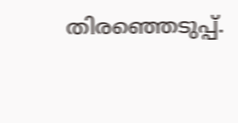തിരഞ്ഞെടുപ്പ്.